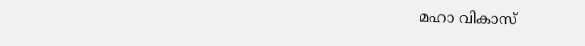മഹാ വികാസ്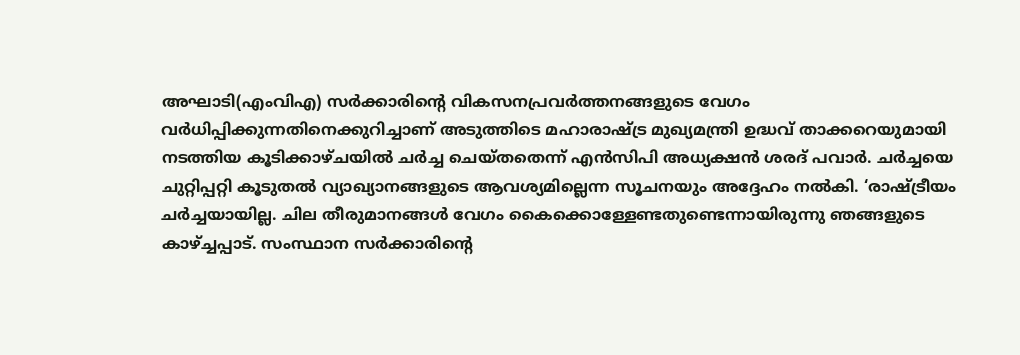അഘാടി(എംവിഎ) സര്‍ക്കാരിന്റെ വികസനപ്രവര്‍ത്തനങ്ങളുടെ വേഗം വര്‍ധിപ്പിക്കുന്നതിനെക്കുറിച്ചാണ് അടുത്തിടെ മഹാരാഷ്ട്ര മുഖ്യമന്ത്രി ഉദ്ധവ് താക്കറെയുമായി നടത്തിയ കൂടിക്കാഴ്ചയില്‍ ചര്‍ച്ച ചെയ്തതെന്ന് എന്‍സിപി അധ്യക്ഷന്‍ ശരദ് പവാര്‍. ചര്‍ച്ചയെ ചുറ്റിപ്പറ്റി കൂടുതല്‍ വ്യാഖ്യാനങ്ങളുടെ ആവശ്യമില്ലെന്ന സൂചനയും അദ്ദേഹം നല്‍കി. ‘രാഷ്ട്രീയം ചര്‍ച്ചയായില്ല. ചില തീരുമാനങ്ങള്‍ വേഗം കൈക്കൊള്ളേണ്ടതുണ്ടെന്നായിരുന്നു ഞങ്ങളുടെ കാഴ്ച്ചപ്പാട്. സംസ്ഥാന സര്‍ക്കാരിന്റെ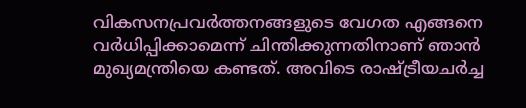വികസനപ്രവര്‍ത്തനങ്ങളുടെ വേഗത എങ്ങനെ വര്‍ധിപ്പിക്കാമെന്ന് ചിന്തിക്കുന്നതിനാണ് ഞാന്‍ മുഖ്യമന്ത്രിയെ കണ്ടത്. അവിടെ രാഷ്ട്രീയചര്‍ച്ച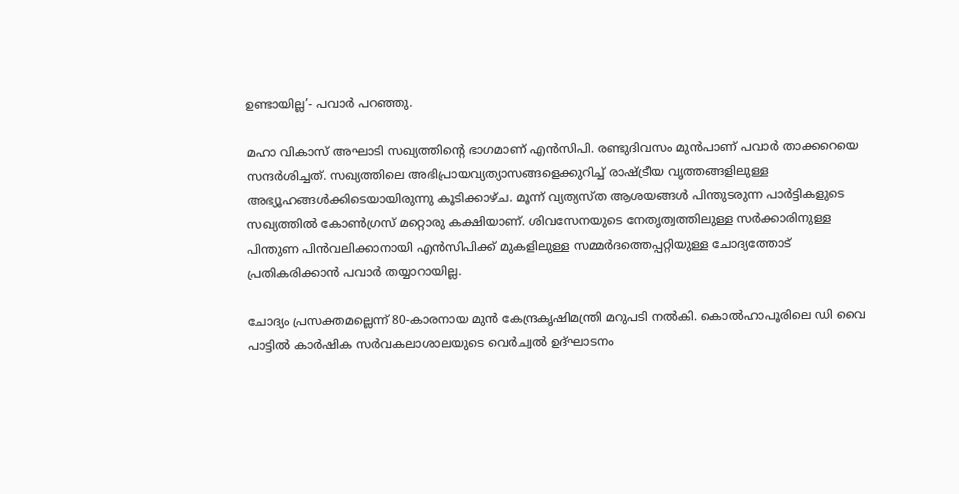ഉണ്ടായില്ല’- പവാര്‍ പറഞ്ഞു.

മഹാ വികാസ് അഘാടി സഖ്യത്തിന്റെ ഭാഗമാണ് എന്‍സിപി. രണ്ടുദിവസം മുന്‍പാണ് പവാര്‍ താക്കറെയെ സന്ദര്‍ശിച്ചത്. സഖ്യത്തിലെ അഭിപ്രായവ്യത്യാസങ്ങളെക്കുറിച്ച്‌ രാഷ്ട്രീയ വൃത്തങ്ങളിലുള്ള അഭ്യൂഹങ്ങള്‍ക്കിടെയായിരുന്നു കൂടിക്കാഴ്ച. മൂന്ന് വ്യത്യസ്ത ആശയങ്ങള്‍ പിന്തുടരുന്ന പാര്‍ട്ടികളുടെ സഖ്യത്തില്‍ കോണ്‍ഗ്രസ് മറ്റൊരു കക്ഷിയാണ്. ശിവസേനയുടെ നേതൃത്വത്തിലുള്ള സര്‍ക്കാരിനുള്ള പിന്തുണ പിന്‍വലിക്കാനായി എന്‍സിപിക്ക് മുകളിലുള്ള സമ്മര്‍ദത്തെപ്പറ്റിയുള്ള ചോദ്യത്തോട് പ്രതികരിക്കാന്‍ പവാര്‍ തയ്യാറായില്ല.

ചോദ്യം പ്രസക്തമല്ലെന്ന് 80-കാരനായ മുന്‍ കേന്ദ്രകൃഷിമന്ത്രി മറുപടി നല്‍കി. കൊല്‍ഹാപൂരിലെ ഡി വൈ പാട്ടില്‍ കാര്‍ഷിക സര്‍വകലാശാലയുടെ വെര്‍ച്വല്‍ ഉദ്ഘാടനം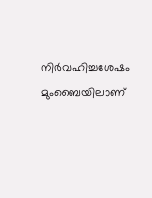നിര്‍വഹിച്ചശേഷം മുംബൈയിലാണ്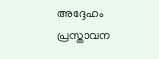അദ്ദേഹം പ്രസ്താവന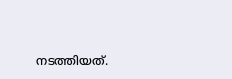നടത്തിയത്.